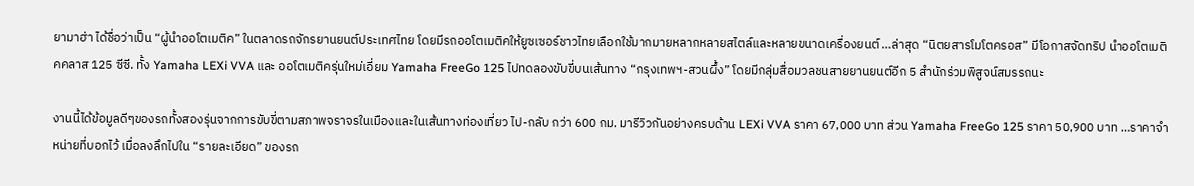ยามาฮ่า ได้ชื่อว่าเป็น “ผู้นำออโตเมติค” ในตลาดรถจักรยานยนต์ประเทศไทย โดยมีรถออโตเมติคให้ยูซเซอร์ชาวไทยเลือกใช้มากมายหลากหลายสไตล์และหลายขนาดเครื่องยนต์ …ล่าสุด “นิตยสารโมโตครอส” มีโอกาสจัดทริป นำออโตเมติคคลาส 125 ซีซี. ทั้ง Yamaha LEXi VVA และ ออโตเมติครุ่นใหม่เอี่ยม Yamaha FreeGo 125 ไปทดลองขับขี่บนเส้นทาง “กรุงเทพฯ-สวนผึ้ง” โดยมีกลุ่มสื่อมวลชนสายยานยนต์อีก 5 สำนักร่วมพิสูจน์สมรรถนะ

งานนี้ได้ข้อมูลดีๆของรถทั้งสองรุ่นจากการขับขี่ตามสภาพจราจรในเมืองและในเส้นทางท่องเที่ยว ไป-กลับ กว่า 600 กม. มารีวิวกันอย่างครบด้าน LEXi VVA ราคา 67,000 บาท ส่วน Yamaha FreeGo 125 ราคา 50,900 บาท …ราคาจำหน่ายที่บอกไว้ เมื่อลงลึกไปใน “รายละเอียด” ของรถ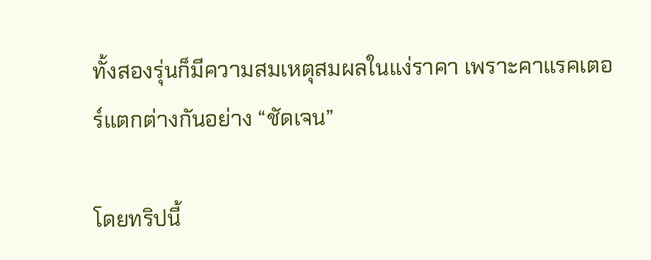ทั้งสองรุ่นก็มีความสมเหตุสมผลในแง่ราคา เพราะคาแรคเตอร์แตกต่างกันอย่าง “ชัดเจน”

โดยทริปนี้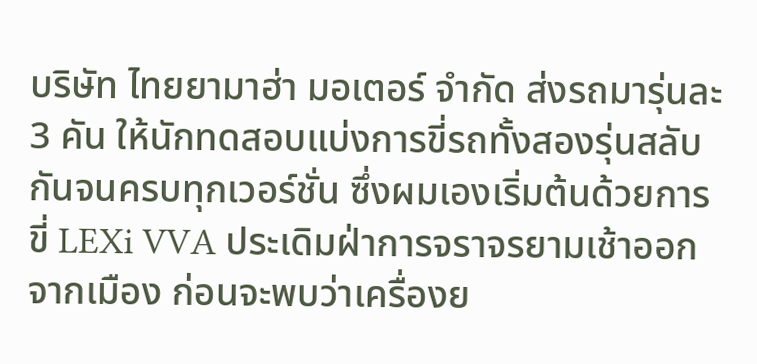บริษัท ไทยยามาฮ่า มอเตอร์ จำกัด ส่งรถมารุ่นละ 3 คัน ให้นักทดสอบแบ่งการขี่รถทั้งสองรุ่นสลับกันจนครบทุกเวอร์ชั่น ซึ่งผมเองเริ่มต้นด้วยการขี่ LEXi VVA ประเดิมฝ่าการจราจรยามเช้าออกจากเมือง ก่อนจะพบว่าเครื่องย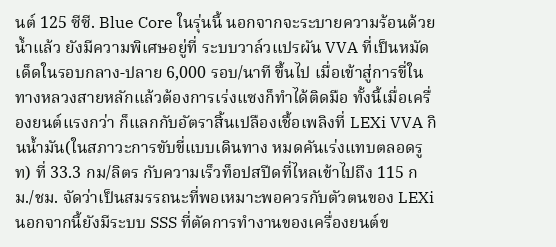นต์ 125 ซีซี. Blue Core ในรุ่นนี้ นอกจากจะระบายความร้อนด้วยน้ำแล้ว ยังมีความพิเศษอยู่ที่ ระบบวาล์วแปรผัน VVA ที่เป็นหมัดเด็ดในรอบกลาง-ปลาย 6,000 รอบ/นาที ขึ้นไป เมื่อเข้าสู่การขี่ในทางหลวงสายหลักแล้วต้องการเร่งแซงก็ทำได้ติดมือ ทั้งนี้เมื่อเครื่องยนต์แรงกว่า ก็แลกกับอัตราสิ้นเปลืองเชื้อเพลิงที่ LEXi VVA กินน้ำมัน(ในสภาวะการขับขี่แบบเดินทาง หมดคันเร่งแทบตลอดรูท) ที่ 33.3 กม/ลิตร กับความเร็วท็อปสปีดที่ไหลเข้าไปถึง 115 กม./ชม. จัดว่าเป็นสมรรถนะที่พอเหมาะพอควรกับตัวตนของ LEXi นอกจากนี้ยังมีระบบ SSS ที่ตัดการทำงานของเครื่องยนต์ข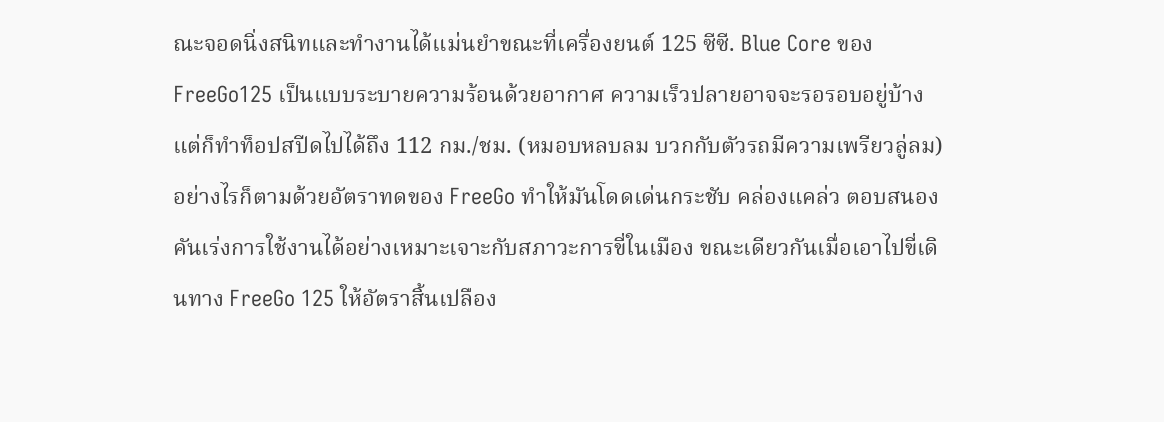ณะจอดนิ่งสนิทและทำงานได้แม่นยำขณะที่เครื่องยนต์ 125 ซีซี. Blue Core ของ FreeGo125 เป็นแบบระบายความร้อนด้วยอากาศ ความเร็วปลายอาจจะรอรอบอยู่บ้าง แต่ก็ทำท็อปสปีดไปได้ถึง 112 กม./ชม. (หมอบหลบลม บวกกับตัวรถมีความเพรียวลู่ลม) อย่างไรก็ตามด้วยอัตราทดของ FreeGo ทำให้มันโดดเด่นกระชับ คล่องแคล่ว ตอบสนองคันเร่งการใช้งานได้อย่างเหมาะเจาะกับสภาวะการขี่ในเมือง ขณะเดียวกันเมื่อเอาไปขี่เดินทาง FreeGo 125 ให้อัตราสิ้นเปลือง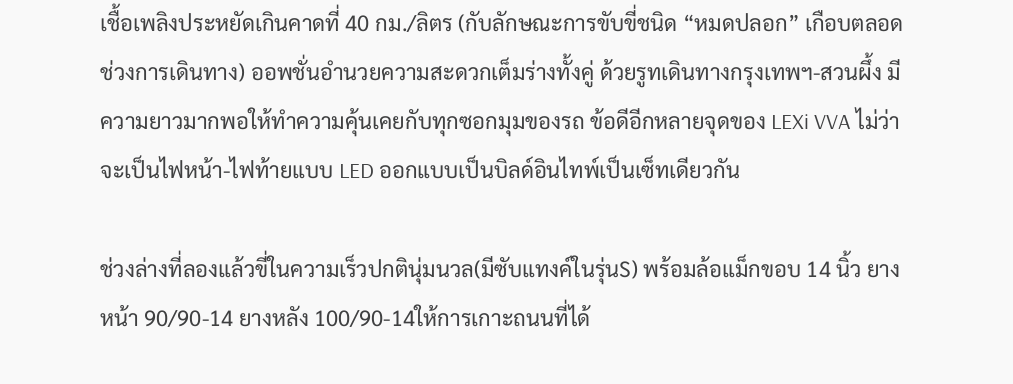เชื้อเพลิงประหยัดเกินคาดที่ 40 กม./ลิตร (กับลักษณะการขับขี่ชนิด “หมดปลอก” เกือบตลอดช่วงการเดินทาง) ออพชั่นอำนวยความสะดวกเต็มร่างทั้งคู่ ด้วยรูทเดินทางกรุงเทพฯ-สวนผึ้ง มีความยาวมากพอให้ทำความคุ้นเคยกับทุกซอกมุมของรถ ข้อดีอีกหลายจุดของ LEXi VVA ไม่ว่าจะเป็นไฟหน้า-ไฟท้ายแบบ LED ออกแบบเป็นบิลด์อินไทพ์เป็นเซ็ทเดียวกัน

ช่วงล่างที่ลองแล้วขี่ในความเร็วปกตินุ่มนวล(มีซับแทงค์ในรุ่นS) พร้อมล้อแม็กขอบ 14 นิ้ว ยางหน้า 90/90-14 ยางหลัง 100/90-14ให้การเกาะถนนที่ได้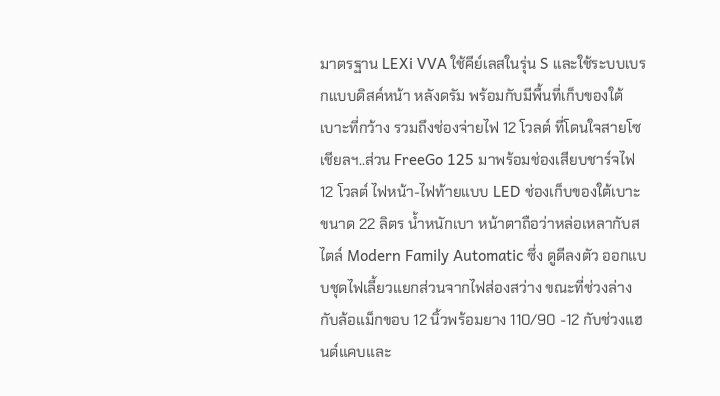มาตรฐาน LEXi VVA ใช้คีย์เลสในรุ่น S และใช้ระบบเบรกแบบดิสค์หน้า หลังดรัม พร้อมกับมีพื้นที่เก็บของใต้เบาะที่กว้าง รวมถึงช่องจ่ายไฟ 12 โวลต์ ที่โดนใจสายโซเชียลฯ..ส่วน FreeGo 125 มาพร้อมช่องเสียบชาร์จไฟ 12 โวลต์ ไฟหน้า-ไฟท้ายแบบ LED ช่องเก็บของใต้เบาะขนาด 22 ลิตร น้ำหนักเบา หน้าตาถือว่าหล่อเหลากับสไตล์ Modern Family Automatic ซึ่ง ดูดีลงตัว ออกแบบชุดไฟเลี้ยวแยกส่วนจากไฟส่องสว่าง ขณะที่ช่วงล่างกับล้อแม็กขอบ 12 นิ้วพร้อมยาง 110/90 -12 กับช่วงแฮนด์แคบและ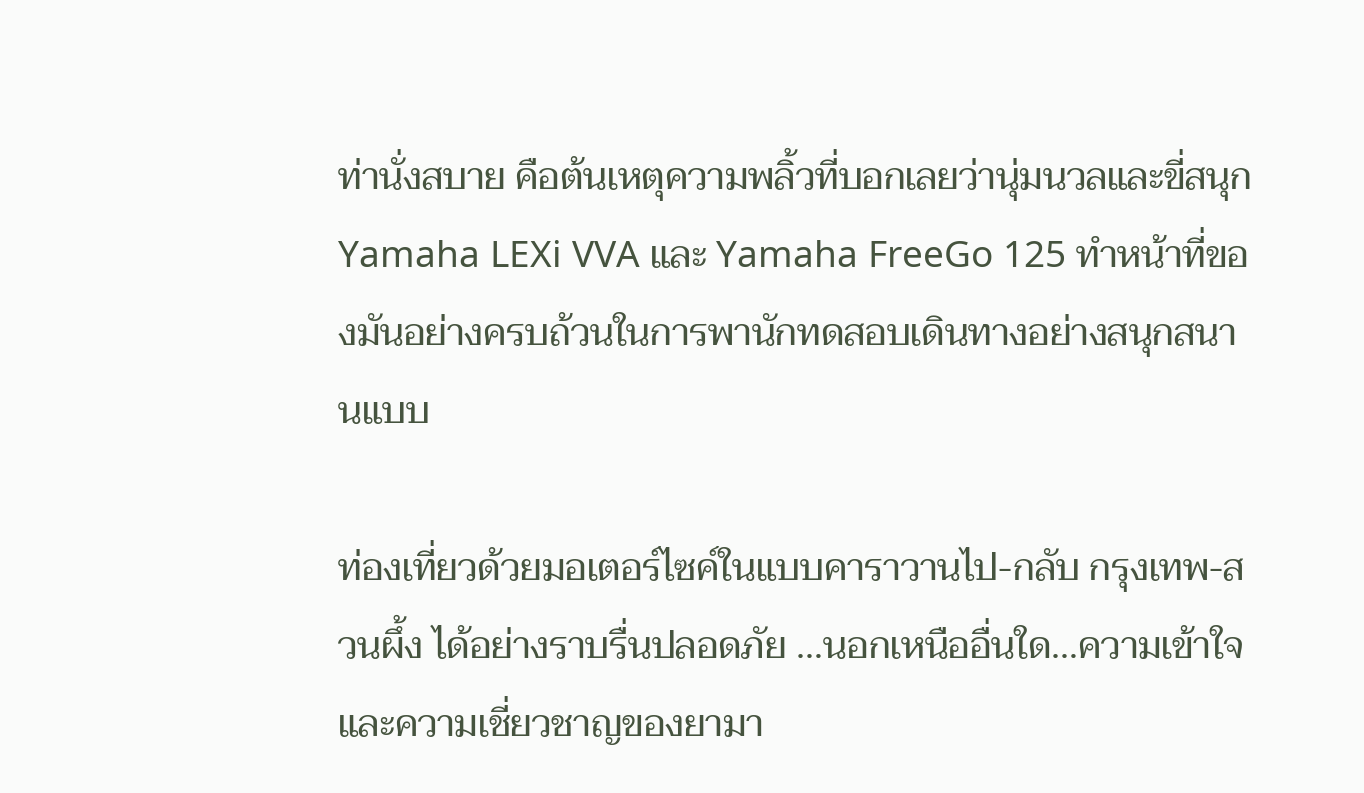ท่านั่งสบาย คือต้นเหตุความพลิ้วที่บอกเลยว่านุ่มนวลและขี่สนุกYamaha LEXi VVA และ Yamaha FreeGo 125 ทำหน้าที่ของมันอย่างครบถ้วนในการพานักทดสอบเดินทางอย่างสนุกสนานแบบ

ท่องเที่ยวด้วยมอเตอร์ไซค์ในแบบคาราวานไป-กลับ กรุงเทพ-สวนผึ้ง ได้อย่างราบรื่นปลอดภัย …นอกเหนืออื่นใด…ความเข้าใจและความเชี่ยวชาญของยามา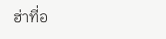ฮ่าที่อ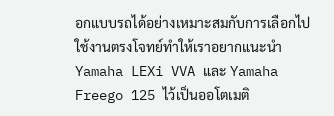อกแบบรถได้อย่างเหมาะสมกับการเลือกไป ใช้งานตรงโจทย์ทำให้เราอยากแนะนำ Yamaha LEXi VVA และ Yamaha Freego 125 ไว้เป็นออโตเมติ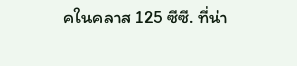คในคลาส 125 ซีซี. ที่น่า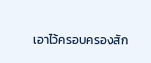เอาไว้ครอบครองสัก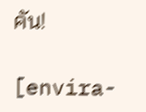คัน!

[envira-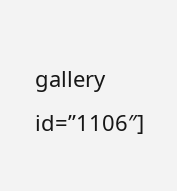gallery id=”1106″]